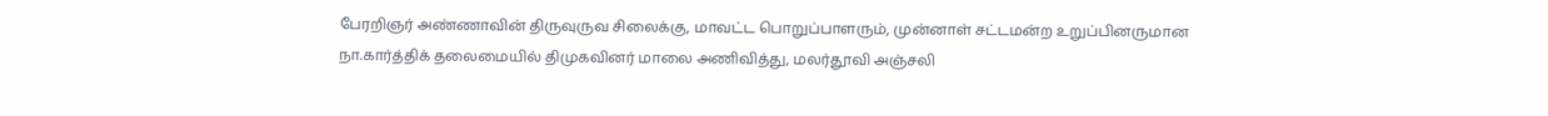பேரறிஞர் அண்ணாவின் திருவுருவ சிலைக்கு, மாவட்ட பொறுப்பாளரும், முன்னாள் சட்டமன்ற உறுப்பினருமான நா.கார்த்திக் தலைமையில் திமுகவினர் மாலை அணிவித்து, மலர்தூவி அஞ்சலி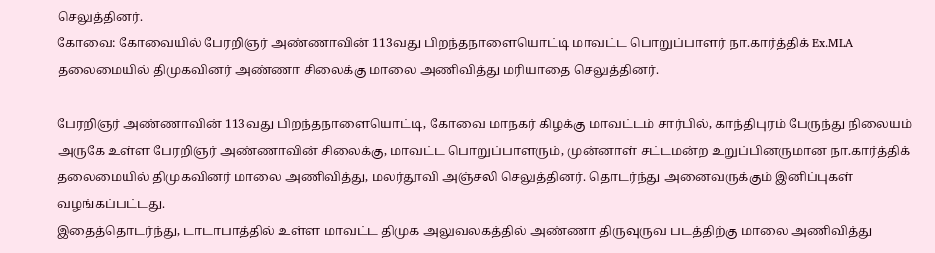செலுத்தினர்.
கோவை: கோவையில் பேரறிஞர் அண்ணாவின் 113வது பிறந்தநாளையொட்டி மாவட்ட பொறுப்பாளர் நா.கார்த்திக் Ex.MLA தலைமையில் திமுகவினர் அண்ணா சிலைக்கு மாலை அணிவித்து மரியாதை செலுத்தினர்.

பேரறிஞர் அண்ணாவின் 113வது பிறந்தநாளையொட்டி, கோவை மாநகர் கிழக்கு மாவட்டம் சார்பில், காந்திபுரம் பேருந்து நிலையம் அருகே உள்ள பேரறிஞர் அண்ணாவின் சிலைக்கு, மாவட்ட பொறுப்பாளரும், முன்னாள் சட்டமன்ற உறுப்பினருமான நா.கார்த்திக் தலைமையில் திமுகவினர் மாலை அணிவித்து, மலர்தூவி அஞ்சலி செலுத்தினர். தொடர்ந்து அனைவருக்கும் இனிப்புகள் வழங்கப்பட்டது.
இதைத்தொடர்ந்து, டாடாபாத்தில் உள்ள மாவட்ட திமுக அலுவலகத்தில் அண்ணா திருவுருவ படத்திற்கு மாலை அணிவித்து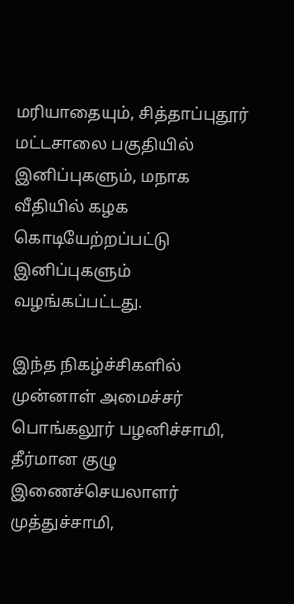மரியாதையும், சித்தாப்புதூர் மட்டசாலை பகுதியில் இனிப்புகளும், மநாக வீதியில் கழக கொடியேற்றப்பட்டு இனிப்புகளும் வழங்கப்பட்டது.

இந்த நிகழ்ச்சிகளில் முன்னாள் அமைச்சர் பொங்கலூர் பழனிச்சாமி, தீர்மான குழு இணைச்செயலாளர் முத்துச்சாமி,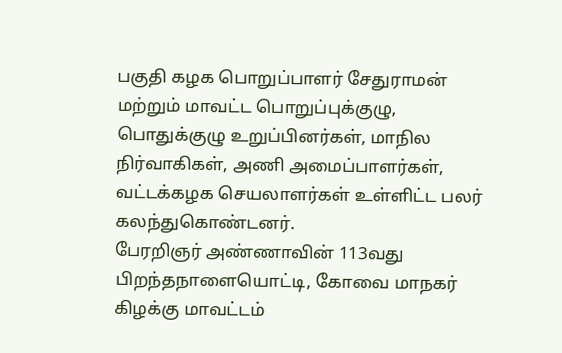பகுதி கழக பொறுப்பாளர் சேதுராமன் மற்றும் மாவட்ட பொறுப்புக்குழு, பொதுக்குழு உறுப்பினர்கள், மாநில நிர்வாகிகள், அணி அமைப்பாளர்கள், வட்டக்கழக செயலாளர்கள் உள்ளிட்ட பலர் கலந்துகொண்டனர்.
பேரறிஞர் அண்ணாவின் 113வது பிறந்தநாளையொட்டி, கோவை மாநகர் கிழக்கு மாவட்டம்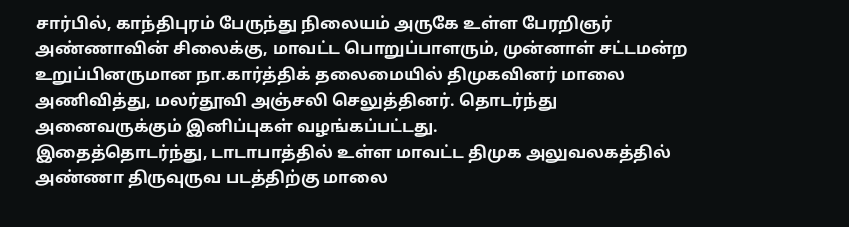சார்பில், காந்திபுரம் பேருந்து நிலையம் அருகே உள்ள பேரறிஞர் அண்ணாவின் சிலைக்கு, மாவட்ட பொறுப்பாளரும், முன்னாள் சட்டமன்ற உறுப்பினருமான நா.கார்த்திக் தலைமையில் திமுகவினர் மாலை அணிவித்து, மலர்தூவி அஞ்சலி செலுத்தினர். தொடர்ந்து அனைவருக்கும் இனிப்புகள் வழங்கப்பட்டது.
இதைத்தொடர்ந்து, டாடாபாத்தில் உள்ள மாவட்ட திமுக அலுவலகத்தில் அண்ணா திருவுருவ படத்திற்கு மாலை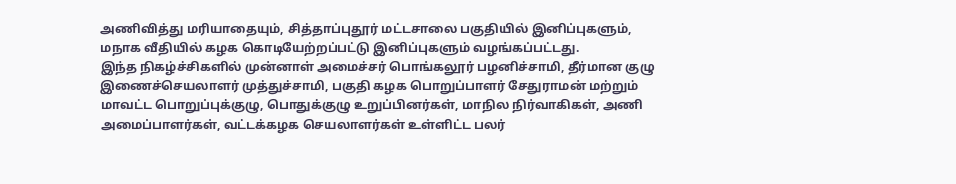அணிவித்து மரியாதையும், சித்தாப்புதூர் மட்டசாலை பகுதியில் இனிப்புகளும், மநாக வீதியில் கழக கொடியேற்றப்பட்டு இனிப்புகளும் வழங்கப்பட்டது.
இந்த நிகழ்ச்சிகளில் முன்னாள் அமைச்சர் பொங்கலூர் பழனிச்சாமி, தீர்மான குழு இணைச்செயலாளர் முத்துச்சாமி, பகுதி கழக பொறுப்பாளர் சேதுராமன் மற்றும் மாவட்ட பொறுப்புக்குழு, பொதுக்குழு உறுப்பினர்கள், மாநில நிர்வாகிகள், அணி அமைப்பாளர்கள், வட்டக்கழக செயலாளர்கள் உள்ளிட்ட பலர்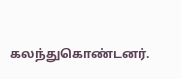கலந்துகொண்டனர்.